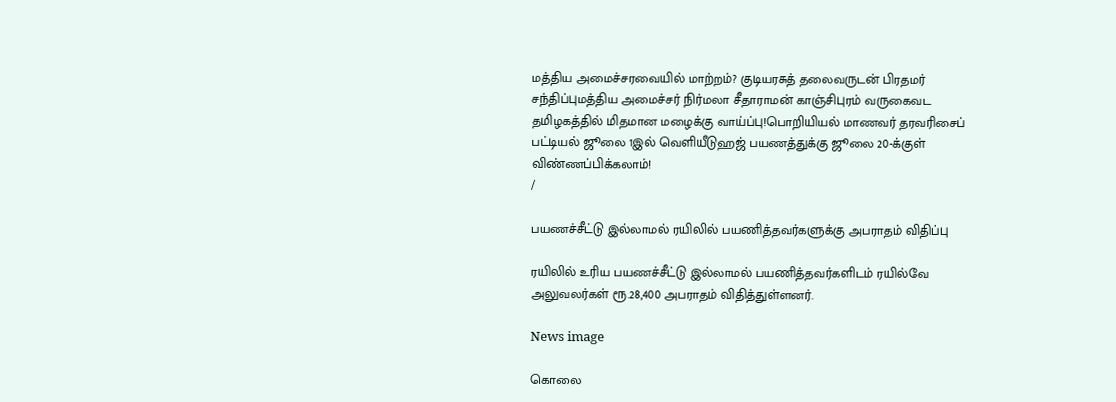மத்திய அமைச்சரவையில் மாற்றம்? குடியரசுத் தலைவருடன் பிரதமர் சந்திப்புமத்திய அமைச்சர் நிர்மலா சீதாராமன் காஞ்சிபுரம் வருகைவட தமிழகத்தில் மிதமான மழைக்கு வாய்ப்பு!பொறியியல் மாணவர் தரவரிசைப் பட்டியல் ஜூலை 1இல் வெளியீடுஹஜ் பயணத்துக்கு ஜூலை 20-க்குள் விண்ணப்பிக்கலாம்!
/

பயணச்சீட்டு இல்லாமல் ரயிலில் பயணித்தவர்களுக்கு அபராதம் விதிப்பு

ரயிலில் உரிய பயணச்சீட்டு இல்லாமல் பயணித்தவர்களிடம் ரயில்வே அலுவலர்கள் ரூ.28,400 அபராதம் விதித்துள்ளனர்.

News image

கொலை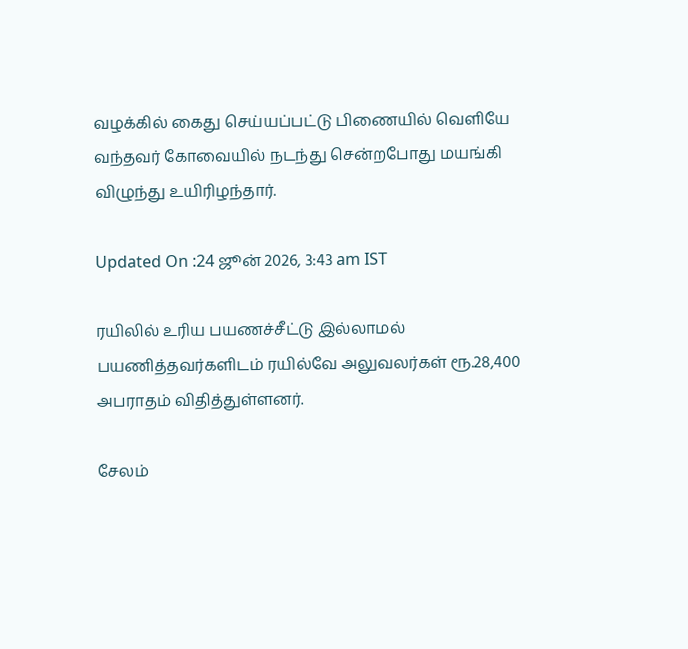வழக்கில் கைது செய்யப்பட்டு பிணையில் வெளியே வந்தவர் கோவையில் நடந்து சென்றபோது மயங்கி விழுந்து உயிரிழந்தார்.

Updated On :24 ஜூன் 2026, 3:43 am IST

ரயிலில் உரிய பயணச்சீட்டு இல்லாமல் பயணித்தவர்களிடம் ரயில்வே அலுவலர்கள் ரூ.28,400 அபராதம் விதித்துள்ளனர்.

சேலம்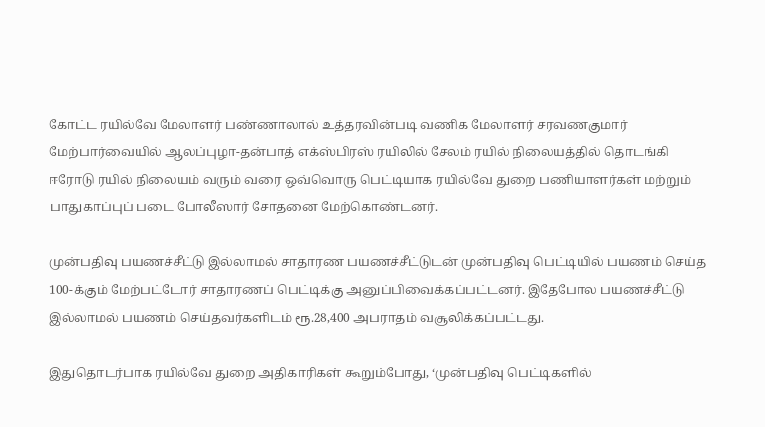கோட்ட ரயில்வே மேலாளர் பண்ணாலால் உத்தரவின்படி வணிக மேலாளர் சரவணகுமார் மேற்பார்வையில் ஆலப்புழா-தன்பாத் எக்ஸ்பிரஸ் ரயிலில் சேலம் ரயில் நிலையத்தில் தொடங்கி ஈரோடு ரயில் நிலையம் வரும் வரை ஒவ்வொரு பெட்டியாக ரயில்வே துறை பணியாளர்கள் மற்றும் பாதுகாப்புப் படை போலீஸார் சோதனை மேற்கொண்டனர்.

முன்பதிவு பயணச்சீட்டு இல்லாமல் சாதாரண பயணச்சீட்டுடன் முன்பதிவு பெட்டியில் பயணம் செய்த 100-க்கும் மேற்பட்டோர் சாதாரணப் பெட்டிக்கு அனுப்பிவைக்கப்பட்டனர். இதேபோல பயணச்சீட்டு இல்லாமல் பயணம் செய்தவர்களிடம் ரூ.28,400 அபராதம் வசூலிக்கப்பட்டது.

இதுதொடர்பாக ரயில்வே துறை அதிகாரிகள் கூறும்போது, ‘முன்பதிவு பெட்டிகளில்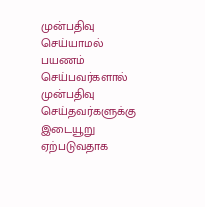முன்பதிவு செய்யாமல் பயணம் செய்பவர்களால் முன்பதிவு செய்தவர்களுக்கு இடையூறு ஏற்படுவதாக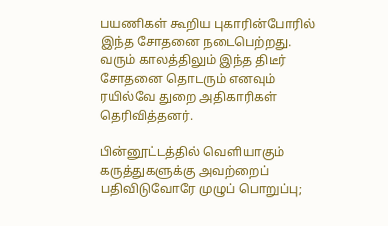பயணிகள் கூறிய புகாரின்போரில் இந்த சோதனை நடைபெற்றது. வரும் காலத்திலும் இந்த திடீர் சோதனை தொடரும் எனவும் ரயில்வே துறை அதிகாரிகள் தெரிவித்தனர்.

பின்னூட்டத்தில் வெளியாகும் கருத்துகளுக்கு அவற்றைப் பதிவிடுவோரே முழுப் பொறுப்பு;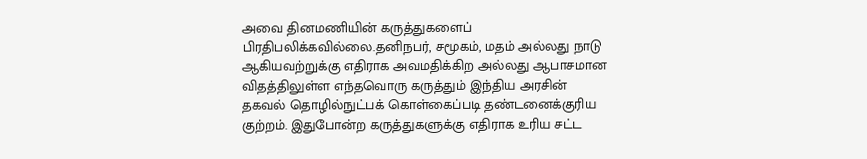அவை தினமணியின் கருத்துகளைப் பிரதிபலிக்கவில்லை.தனிநபர், சமூகம், மதம் அல்லது நாடு ஆகியவற்றுக்கு எதிராக அவமதிக்கிற அல்லது ஆபாசமான விதத்திலுள்ள எந்தவொரு கருத்தும் இந்திய அரசின் தகவல் தொழில்நுட்பக் கொள்கைப்படி தண்டனைக்குரிய குற்றம். இதுபோன்ற கருத்துகளுக்கு எதிராக உரிய சட்ட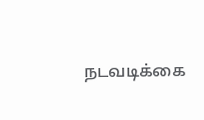நடவடிக்கை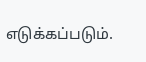எடுக்கப்படும்.